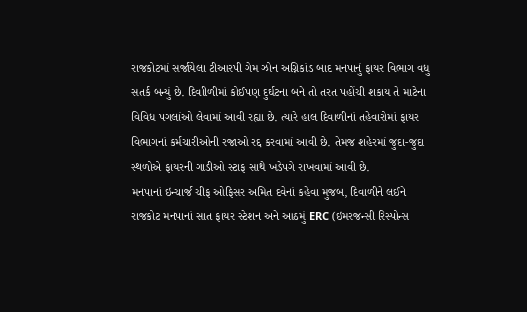રાજકોટમાં સર્જાયેલા ટીઆરપી ગેમ ઝોન અગ્નિકાંડ બાદ મનપાનું ફાયર વિભાગ વધુ સતર્ક બન્યું છે. દિવાીળીમાં કોઈપણ દુર્ઘટના બને તો તરત પહોંચી શકાય તે માટેના વિવિધ પગલાંઓ લેવામાં આવી રહ્યા છે. ત્યારે હાલ દિવાળીનાં તહેવારોમાં ફાયર વિભાગનાં કર્મચારીઓની રજાઓ રદ્દ કરવામાં આવી છે. તેમજ શહેરમાં જુદા-જુદા સ્થળોએ ફાયરની ગાડીઓ સ્ટાફ સાથે ખડેપગે રાખવામાં આવી છે.
મનપાનાં ઇન્ચાર્જ ચીફ ઓફિસર અમિત દવેનાં કહેવા મુજબ, દિવાળીને લઈને રાજકોટ મનપાનાં સાત ફાયર સ્ટેશન અને આઠમું ERC (ઇમરજન્સી રિસ્પોન્સ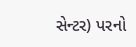સેન્ટર) પરનો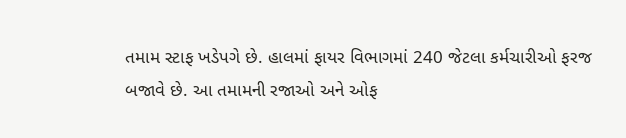તમામ સ્ટાફ ખડેપગે છે. હાલમાં ફાયર વિભાગમાં 240 જેટલા કર્મચારીઓ ફરજ બજાવે છે. આ તમામની રજાઓ અને ઓફ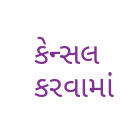કેન્સલ કરવામાં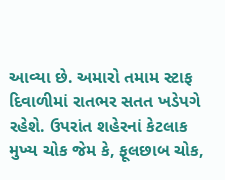આવ્યા છે. અમારો તમામ સ્ટાફ દિવાળીમાં રાતભર સતત ખડેપગે રહેશે. ઉપરાંત શહેરનાં કેટલાક મુખ્ય ચોક જેમ કે, ફૂલછાબ ચોક,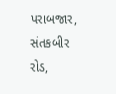પરાબજાર, સંતકબીર રોડ,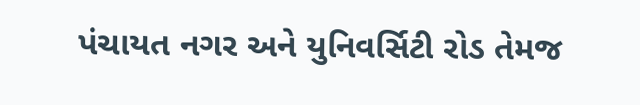પંચાયત નગર અને યુનિવર્સિટી રોડ તેમજ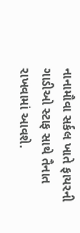નાનામૌવા સર્કલ ખાતે ફાયરની ગાડીઓ સ્ટાફ સાથે તૈનાત રાખવામાં આવશે.